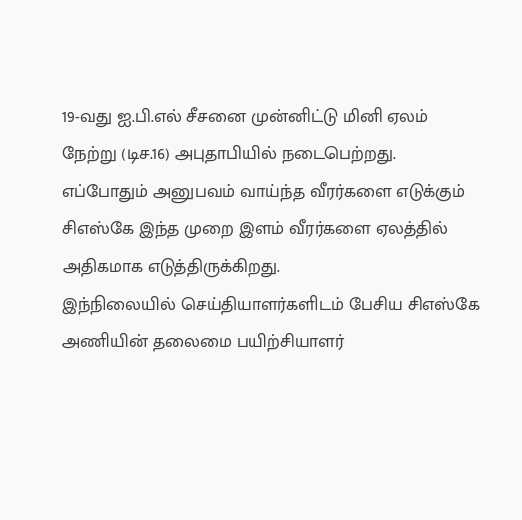19-வது ஐ.பி.எல் சீசனை முன்னிட்டு மினி ஏலம் நேற்று (டிச.16) அபுதாபியில் நடைபெற்றது.
எப்போதும் அனுபவம் வாய்ந்த வீரர்களை எடுக்கும் சிஎஸ்கே இந்த முறை இளம் வீரர்களை ஏலத்தில் அதிகமாக எடுத்திருக்கிறது.
இந்நிலையில் செய்தியாளர்களிடம் பேசிய சிஎஸ்கே அணியின் தலைமை பயிற்சியாளர்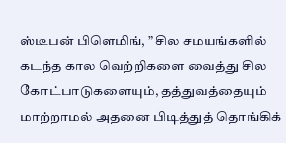ஸ்டீபன் பிளெமிங், ” சில சமயங்களில் கடந்த கால வெற்றிகளை வைத்து சில கோட்பாடுகளையும், தத்துவத்தையும் மாற்றாமல் அதனை பிடித்துத் தொங்கிக்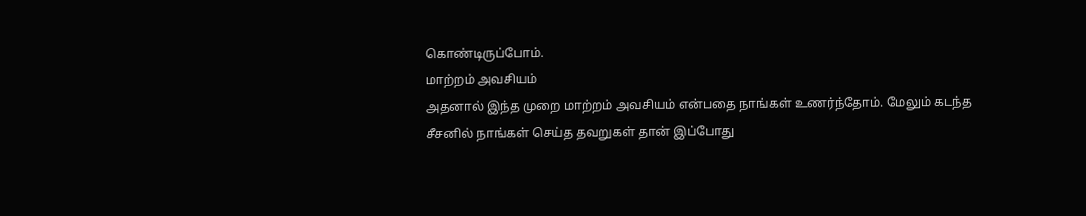கொண்டிருப்போம்.
மாற்றம் அவசியம்
அதனால் இந்த முறை மாற்றம் அவசியம் என்பதை நாங்கள் உணர்ந்தோம். மேலும் கடந்த சீசனில் நாங்கள் செய்த தவறுகள் தான் இப்போது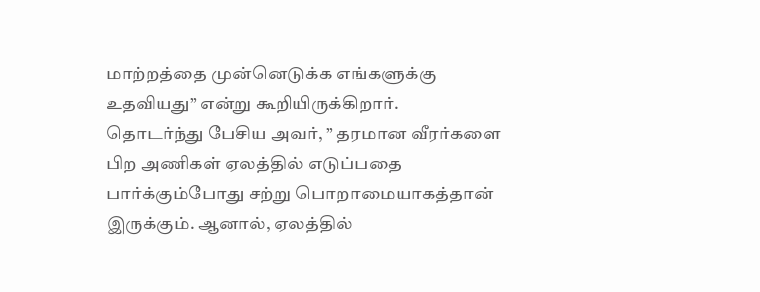மாற்றத்தை முன்னெடுக்க எங்களுக்கு உதவியது” என்று கூறியிருக்கிறார்.
தொடர்ந்து பேசிய அவர், ” தரமான வீரர்களை பிற அணிகள் ஏலத்தில் எடுப்பதை பார்க்கும்போது சற்று பொறாமையாகத்தான் இருக்கும். ஆனால், ஏலத்தில்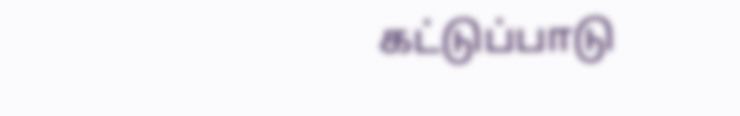கட்டுப்பாடு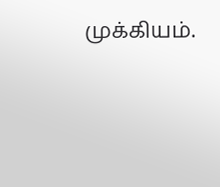முக்கியம்.